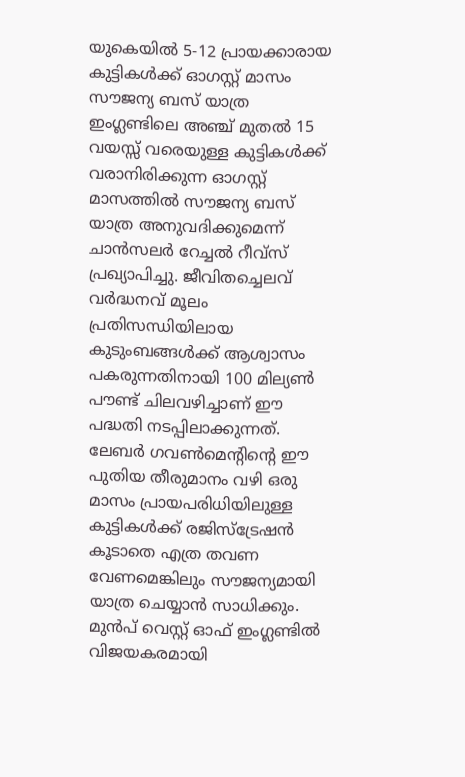യുകെയിൽ 5-12 പ്രായക്കാരായ കുട്ടികൾക്ക് ഓഗസ്റ്റ് മാസം സൗജന്യ ബസ് യാത്ര
ഇംഗ്ലണ്ടിലെ അഞ്ച് മുതൽ 15 വയസ്സ് വരെയുള്ള കുട്ടികൾക്ക് വരാനിരിക്കുന്ന ഓഗസ്റ്റ് മാസത്തിൽ സൗജന്യ ബസ് യാത്ര അനുവദിക്കുമെന്ന് ചാൻസലർ റേച്ചൽ റീവ്സ് പ്രഖ്യാപിച്ചു. ജീവിതച്ചെലവ് വർദ്ധനവ് മൂലം പ്രതിസന്ധിയിലായ കുടുംബങ്ങൾക്ക് ആശ്വാസം പകരുന്നതിനായി 100 മില്യൺ പൗണ്ട് ചിലവഴിച്ചാണ് ഈ പദ്ധതി നടപ്പിലാക്കുന്നത്. ലേബർ ഗവൺമെന്റിന്റെ ഈ പുതിയ തീരുമാനം വഴി ഒരു മാസം പ്രായപരിധിയിലുള്ള കുട്ടികൾക്ക് രജിസ്ട്രേഷൻ കൂടാതെ എത്ര തവണ വേണമെങ്കിലും സൗജന്യമായി യാത്ര ചെയ്യാൻ സാധിക്കും. മുൻപ് വെസ്റ്റ് ഓഫ് ഇംഗ്ലണ്ടിൽ വിജയകരമായി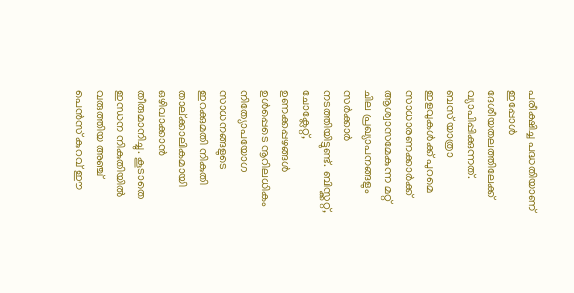പരീക്ഷിച്ച പദ്ധതിയാണ് ഇപ്പോൾ ദേശീയതലത്തിലേക്ക് വ്യാപിപ്പിക്കുന്നത്.
ബസ് യാത്രാ ഇളവുകൾക്ക് പുറമെ സാധാരണക്കാർക്ക് ആശ്വാസമേകുന്ന മറ്റ് ചില പ്രഖ്യാപനങ്ങളും സർക്കാർ നടത്തിയിട്ടുണ്ട്. ബിസ്ക്കറ്റ്, ചോക്ലേറ്റ്, ഉണക്കപ്പഴങ്ങൾ ഉൾപ്പെടെ നൂറിലധികം നിത്യോപയോഗ സാധനങ്ങളുടെ ഇറക്കുമതി നികുതി താല്ക്കാലികമായി ഒഴിവാക്കാൻ തീരുമാനിച്ചു. കൂടാതെ ഇന്ധന നികുതിയിൽ വരുത്തിയ അഞ്ച് പെൻസ് കുറവ് ഈ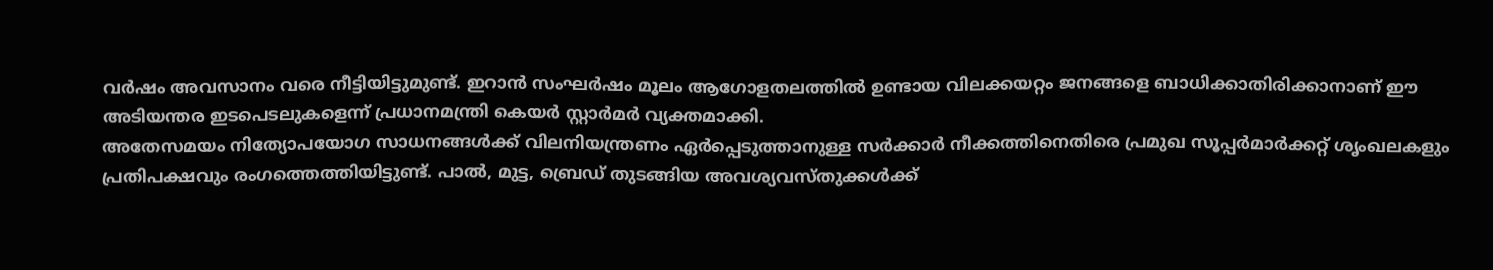വർഷം അവസാനം വരെ നീട്ടിയിട്ടുമുണ്ട്. ഇറാൻ സംഘർഷം മൂലം ആഗോളതലത്തിൽ ഉണ്ടായ വിലക്കയറ്റം ജനങ്ങളെ ബാധിക്കാതിരിക്കാനാണ് ഈ അടിയന്തര ഇടപെടലുകളെന്ന് പ്രധാനമന്ത്രി കെയർ സ്റ്റാർമർ വ്യക്തമാക്കി.
അതേസമയം നിത്യോപയോഗ സാധനങ്ങൾക്ക് വിലനിയന്ത്രണം ഏർപ്പെടുത്താനുള്ള സർക്കാർ നീക്കത്തിനെതിരെ പ്രമുഖ സൂപ്പർമാർക്കറ്റ് ശൃംഖലകളും പ്രതിപക്ഷവും രംഗത്തെത്തിയിട്ടുണ്ട്. പാൽ, മുട്ട, ബ്രെഡ് തുടങ്ങിയ അവശ്യവസ്തുക്കൾക്ക്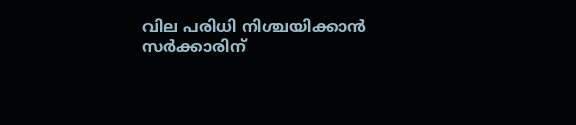വില പരിധി നിശ്ചയിക്കാൻ സർക്കാരിന്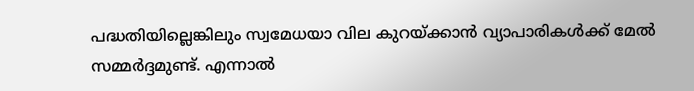പദ്ധതിയില്ലെങ്കിലും സ്വമേധയാ വില കുറയ്ക്കാൻ വ്യാപാരികൾക്ക് മേൽ സമ്മർദ്ദമുണ്ട്. എന്നാൽ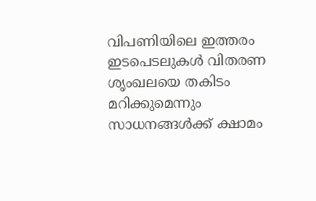വിപണിയിലെ ഇത്തരം ഇടപെടലുകൾ വിതരണ ശൃംഖലയെ തകിടം മറിക്കുമെന്നും സാധനങ്ങൾക്ക് ക്ഷാമം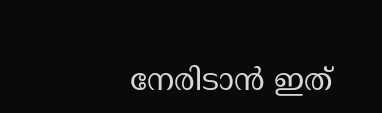നേരിടാൻ ഇത്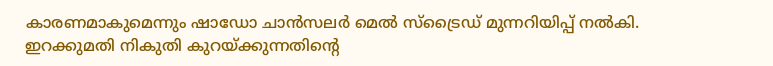കാരണമാകുമെന്നും ഷാഡോ ചാൻസലർ മെൽ സ്ട്രൈഡ് മുന്നറിയിപ്പ് നൽകി. ഇറക്കുമതി നികുതി കുറയ്ക്കുന്നതിന്റെ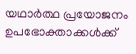യഥാർത്ഥ പ്രയോജനം ഉപഭോക്താക്കൾക്ക്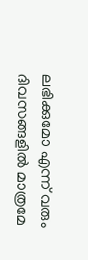ലഭിക്കുമോ എന്ന് വരും ദിവസങ്ങളിൽ മാത്രമേ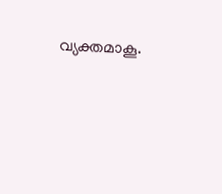വ്യക്തമാകൂ.